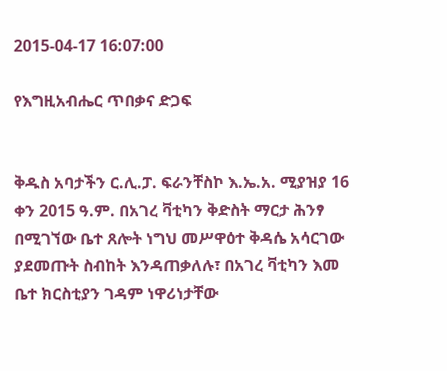2015-04-17 16:07:00

የእግዚአብሔር ጥበቃና ድጋፍ


ቅዱስ አባታችን ር.ሊ.ፓ. ፍራንቸስኮ እ.ኤ.አ. ሚያዝያ 16 ቀን 2015 ዓ.ም. በአገረ ቫቲካን ቅድስት ማርታ ሕንፃ በሚገኘው ቤተ ጸሎት ነግህ መሥዋዕተ ቅዳሴ አሳርገው ያደመጡት ስብከት እንዳጠቃለሉ፣ በአገረ ቫቲካን እመ ቤተ ክርስቲያን ገዳም ነዋሪነታቸው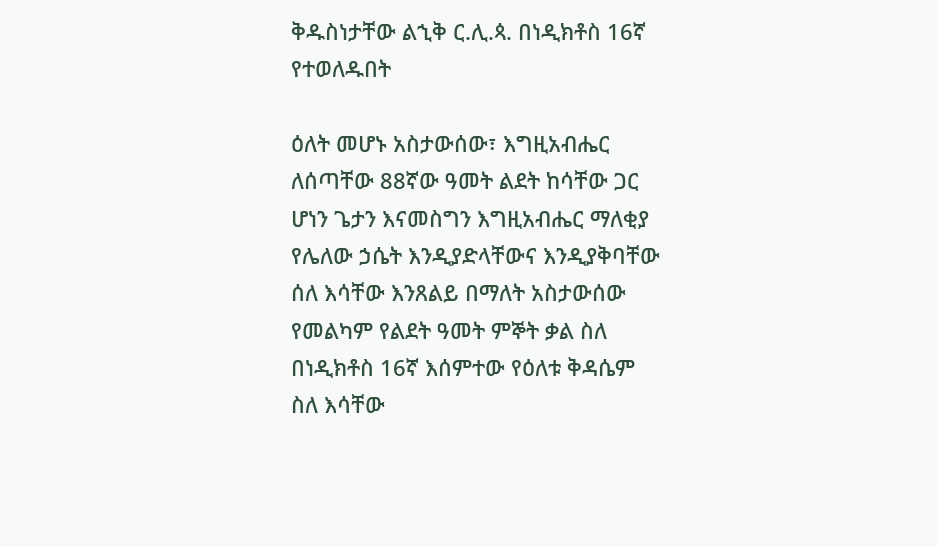ቅዱስነታቸው ልኂቅ ር.ሊ.ጳ. በነዲክቶስ 16ኛ የተወለዱበት

ዕለት መሆኑ አስታውሰው፣ እግዚአብሔር ለሰጣቸው 88ኛው ዓመት ልደት ከሳቸው ጋር ሆነን ጌታን እናመስግን እግዚአብሔር ማለቂያ የሌለው ኃሴት እንዲያድላቸውና እንዲያቅባቸው ሰለ እሳቸው እንጸልይ በማለት አስታውሰው የመልካም የልደት ዓመት ምኞት ቃል ስለ  በነዲክቶስ 16ኛ እሰምተው የዕለቱ ቅዳሴም ስለ እሳቸው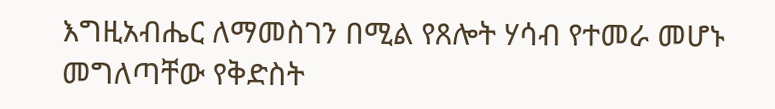እግዚአብሔር ለማመስገን በሚል የጸሎት ሃሳብ የተመራ መሆኑ መግለጣቸው የቅድስት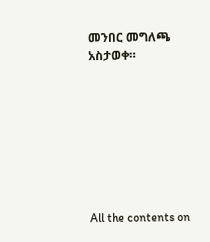መንበር መግለጫ አስታወቀ።








All the contents on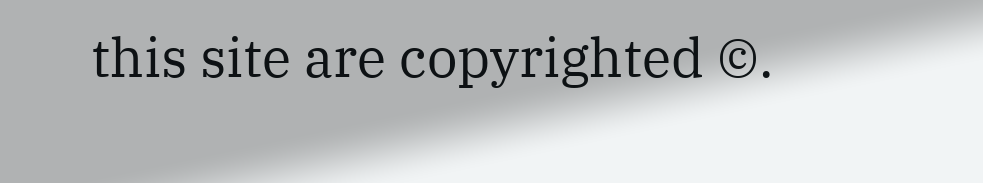this site are copyrighted ©.